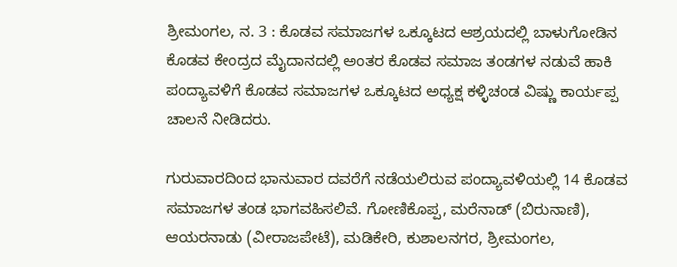ಶ್ರೀಮಂಗಲ, ನ. 3 : ಕೊಡವ ಸಮಾಜಗಳ ಒಕ್ಕೂಟದ ಆಶ್ರಯದಲ್ಲಿ ಬಾಳುಗೋಡಿನ ಕೊಡವ ಕೇಂದ್ರದ ಮೈದಾನದಲ್ಲಿ ಅಂತರ ಕೊಡವ ಸಮಾಜ ತಂಡಗಳ ನಡುವೆ ಹಾಕಿ ಪಂದ್ಯಾವಳಿಗೆ ಕೊಡವ ಸಮಾಜಗಳ ಒಕ್ಕೂಟದ ಅಧ್ಯಕ್ಷ ಕಳ್ಳಿಚಂಡ ವಿಷ್ಣು ಕಾರ್ಯಪ್ಪ ಚಾಲನೆ ನೀಡಿದರು.

ಗುರುವಾರದಿಂದ ಭಾನುವಾರ ದವರೆಗೆ ನಡೆಯಲಿರುವ ಪಂದ್ಯಾವಳಿಯಲ್ಲಿ 14 ಕೊಡವ ಸಮಾಜಗಳ ತಂಡ ಭಾಗವಹಿಸಲಿವೆ. ಗೋಣಿಕೊಪ್ಪ, ಮರೆನಾಡ್ (ಬಿರುನಾಣಿ), ಆಯರನಾಡು (ವೀರಾಜಪೇಟೆ), ಮಡಿಕೇರಿ, ಕುಶಾಲನಗರ, ಶ್ರೀಮಂಗಲ,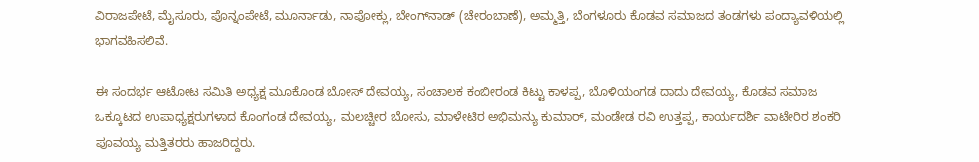ವಿರಾಜಪೇಟೆ, ಮೈಸೂರು, ಪೊನ್ನಂಪೇಟೆ, ಮೂರ್ನಾಡು, ನಾಪೋಕ್ಲು, ಬೇಂಗ್‍ನಾಡ್ (ಚೇರಂಬಾಣೆ), ಅಮ್ಮತ್ತಿ, ಬೆಂಗಳೂರು ಕೊಡವ ಸಮಾಜದ ತಂಡಗಳು ಪಂದ್ಯಾವಳಿಯಲ್ಲಿ ಭಾಗವಹಿಸಲಿವೆ.

ಈ ಸಂದರ್ಭ ಆಟೋಟ ಸಮಿತಿ ಅಧ್ಯಕ್ಷ ಮೂಕೊಂಡ ಬೋಸ್ ದೇವಯ್ಯ, ಸಂಚಾಲಕ ಕಂಬೀರಂಡ ಕಿಟ್ಟು ಕಾಳಪ್ಪ, ಬೊಳಿಯಂಗಡ ದಾದು ದೇವಯ್ಯ, ಕೊಡವ ಸಮಾಜ ಒಕ್ಕೂಟದ ಉಪಾಧ್ಯಕ್ಷರುಗಳಾದ ಕೊಂಗಂಡ ದೇವಯ್ಯ, ಮಲಚ್ಚೀರ ಬೋಸು, ಮಾಳೇಟಿರ ಅಭಿಮನ್ಯು ಕುಮಾರ್, ಮಂಡೇಡ ರವಿ ಉತ್ತಪ್ಪ, ಕಾರ್ಯದರ್ಶಿ ವಾಟೇರಿರ ಶಂಕರಿ ಪೂವಯ್ಯ ಮತ್ತಿತರರು ಹಾಜರಿದ್ದರು.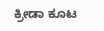ಕ್ರೀಡಾ ಕೂಟ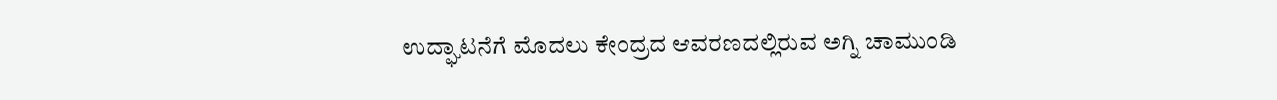ಉದ್ಘಾಟನೆಗೆ ಮೊದಲು ಕೇಂದ್ರದ ಆವರಣದಲ್ಲಿರುವ ಅಗ್ನಿ ಚಾಮುಂಡಿ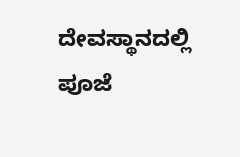ದೇವಸ್ಥಾನದಲ್ಲಿ ಪೂಜೆ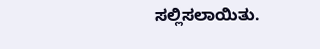ಸಲ್ಲಿಸಲಾಯಿತು.